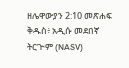ዘሌዋውያን 2:10 መጽሐፍ ቅዱስ፥ አዲሱ መደበኛ ትርጒም (NASV)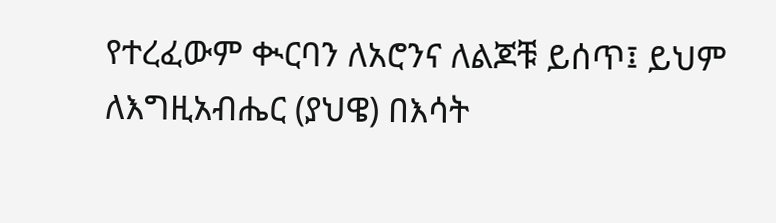የተረፈውም ቊርባን ለአሮንና ለልጆቹ ይሰጥ፤ ይህም ለእግዚአብሔር (ያህዌ) በእሳት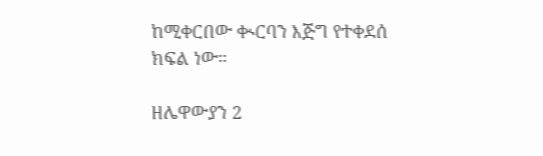ከሚቀርበው ቊርባን እጅግ የተቀደሰ ክፍል ነው።

ዘሌዋውያን 2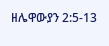ዘሌዋውያን 2:5-13